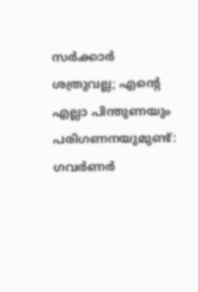സര്‍ക്കാര്‍ ശത്രുവല്ല; എന്റെ എല്ലാ പിന്തുണയും പരിഗണനയുമുണ്ട്: ഗവര്‍ണര്‍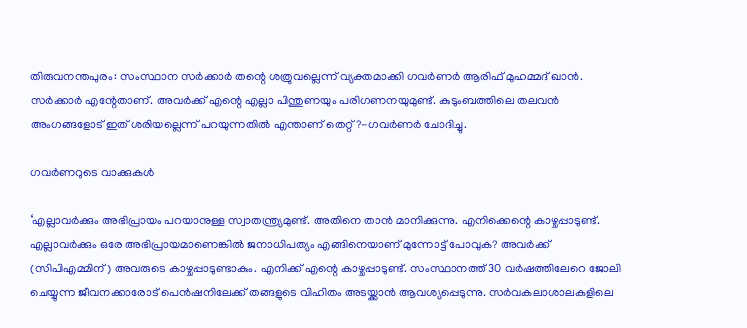തിരുവനന്തപുരം: സംസ്ഥാന സര്‍ക്കാര്‍ തന്റെ ശത്രുവല്ലെന്ന് വ്യക്തമാക്കി ഗവര്‍ണര്‍ ആരിഫ് മുഹമ്മദ് ഖാന്‍. സര്‍ക്കാര്‍ എന്റേതാണ്. അവര്‍ക്ക് എന്റെ എല്ലാ പിന്തുണയും പരിഗണനയുമുണ്ട്. കുടുംബത്തിലെ തലവന്‍ അംഗങ്ങളോട് ഇത് ശരിയല്ലെന്ന് പറയുന്നതില്‍ എന്താണ് തെറ്റ്?-ഗവര്‍ണര്‍ ചോദിച്ചു.

ഗവര്‍ണറുടെ വാക്കുകള്‍

‘എല്ലാവര്‍ക്കും അഭിപ്രായം പറയാനുള്ള സ്വാതന്ത്ര്യമുണ്ട്. അതിനെ താന്‍ മാനിക്കുന്നു. എനിക്കെന്റെ കാഴ്ചപ്പാടുണ്ട്. എല്ലാവര്‍ക്കും ഒരേ അഭിപ്രായമാണെങ്കില്‍ ജനാധിപത്യം എങ്ങിനെയാണ് മുന്നോട്ട് പോവുക? അവര്‍ക്ക് (സിപിഎമ്മിന്) അവരുടെ കാഴ്ചപ്പാടുണ്ടാകും. എനിക്ക് എന്റെ കാഴ്ചപ്പാടുണ്ട്. സംസ്ഥാനത്ത് 30 വര്‍ഷത്തിലേറെ ജോലി ചെയ്യുന്ന ജീവനക്കാരോട് പെന്‍ഷനിലേക്ക് തങ്ങളുടെ വിഹിതം അടയ്ക്കാന്‍ ആവശ്യപ്പെടുന്നു. സര്‍വകലാശാലകളിലെ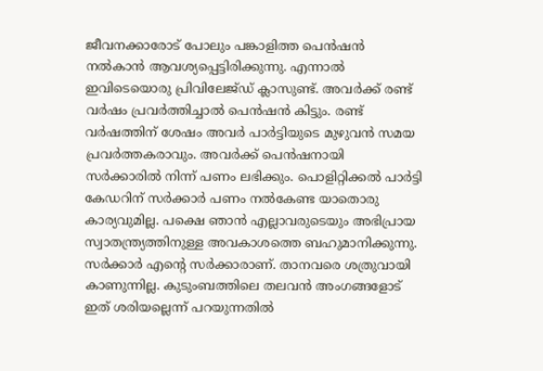ജീവനക്കാരോട് പോലും പങ്കാളിത്ത പെന്‍ഷന്‍ നല്‍കാന്‍ ആവശ്യപ്പെട്ടിരിക്കുന്നു. എന്നാല്‍ ഇവിടെയൊരു പ്രിവിലേജ്ഡ് ക്ലാസുണ്ട്. അവര്‍ക്ക് രണ്ട് വര്‍ഷം പ്രവര്‍ത്തിച്ചാല്‍ പെന്‍ഷന്‍ കിട്ടും. രണ്ട് വര്‍ഷത്തിന് ശേഷം അവര്‍ പാര്‍ട്ടിയുടെ മുഴുവന്‍ സമയ പ്രവര്‍ത്തകരാവും. അവര്‍ക്ക് പെന്‍ഷനായി സര്‍ക്കാരില്‍ നിന്ന് പണം ലഭിക്കും. പൊളിറ്റിക്കല്‍ പാര്‍ട്ടി കേഡറിന് സര്‍ക്കാര്‍ പണം നല്‍കേണ്ട യാതൊരു കാര്യവുമില്ല. പക്ഷെ ഞാന്‍ എല്ലാവരുടെയും അഭിപ്രായ സ്വാതന്ത്ര്യത്തിനുള്ള അവകാശത്തെ ബഹുമാനിക്കുന്നു. സര്‍ക്കാര്‍ എന്റെ സര്‍ക്കാരാണ്. താനവരെ ശത്രുവായി കാണുന്നില്ല. കുടുംബത്തിലെ തലവന്‍ അംഗങ്ങളോട് ഇത് ശരിയല്ലെന്ന് പറയുന്നതില്‍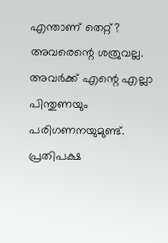എന്താണ് തെറ്റ്? അവരെന്റെ ശത്രുവല്ല. അവര്‍ക്ക് എന്റെ എല്ലാ പിന്തുണയും പരിഗണനയുമുണ്ട്. പ്രതിപക്ഷ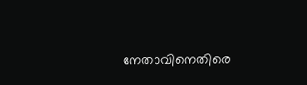നേതാവിനെതിരെ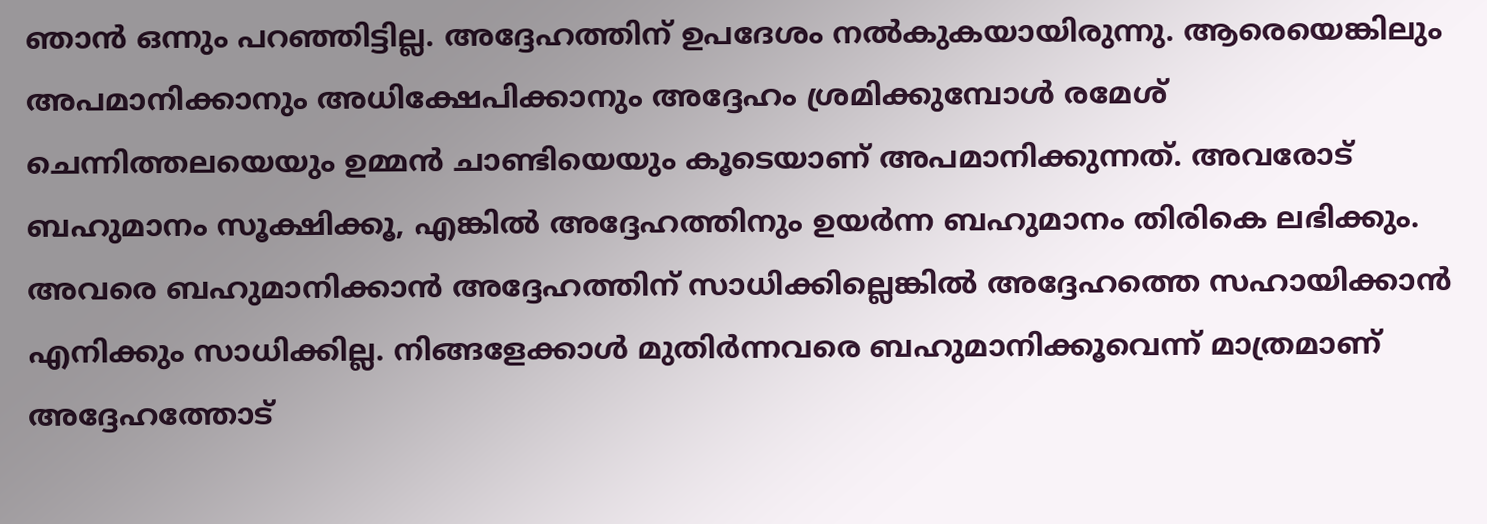ഞാന്‍ ഒന്നും പറഞ്ഞിട്ടില്ല. അദ്ദേഹത്തിന് ഉപദേശം നല്‍കുകയായിരുന്നു. ആരെയെങ്കിലും അപമാനിക്കാനും അധിക്ഷേപിക്കാനും അദ്ദേഹം ശ്രമിക്കുമ്പോള്‍ രമേശ് ചെന്നിത്തലയെയും ഉമ്മന്‍ ചാണ്ടിയെയും കൂടെയാണ് അപമാനിക്കുന്നത്. അവരോട് ബഹുമാനം സൂക്ഷിക്കൂ, എങ്കില്‍ അദ്ദേഹത്തിനും ഉയര്‍ന്ന ബഹുമാനം തിരികെ ലഭിക്കും. അവരെ ബഹുമാനിക്കാന്‍ അദ്ദേഹത്തിന് സാധിക്കില്ലെങ്കില്‍ അദ്ദേഹത്തെ സഹായിക്കാന്‍ എനിക്കും സാധിക്കില്ല. നിങ്ങളേക്കാള്‍ മുതിര്‍ന്നവരെ ബഹുമാനിക്കൂവെന്ന് മാത്രമാണ് അദ്ദേഹത്തോട്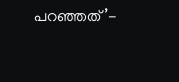പറഞ്ഞത്’-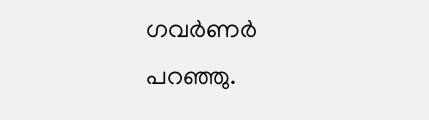ഗവര്‍ണര്‍ പറഞ്ഞു.